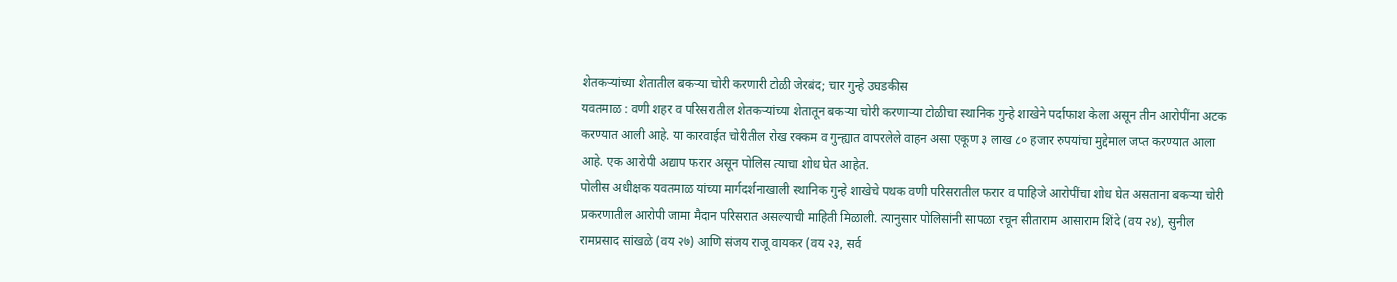शेतकऱ्यांच्या शेतातील बकऱ्या चोरी करणारी टोळी जेरबंद; चार गुन्हे उघडकीस
यवतमाळ : वणी शहर व परिसरातील शेतकऱ्यांच्या शेतातून बकऱ्या चोरी करणाऱ्या टोळीचा स्थानिक गुन्हे शाखेने पर्दाफाश केला असून तीन आरोपींना अटक करण्यात आली आहे. या कारवाईत चोरीतील रोख रक्कम व गुन्ह्यात वापरलेले वाहन असा एकूण ३ लाख ८० हजार रुपयांचा मुद्देमाल जप्त करण्यात आला आहे. एक आरोपी अद्याप फरार असून पोलिस त्याचा शोध घेत आहेत.
पोलीस अधीक्षक यवतमाळ यांच्या मार्गदर्शनाखाली स्थानिक गुन्हे शाखेचे पथक वणी परिसरातील फरार व पाहिजे आरोपींचा शोध घेत असताना बकऱ्या चोरी प्रकरणातील आरोपी जामा मैदान परिसरात असल्याची माहिती मिळाली. त्यानुसार पोलिसांनी सापळा रचून सीताराम आसाराम शिंदे (वय २४), सुनील रामप्रसाद सांखळे (वय २७) आणि संजय राजू वायकर (वय २३, सर्व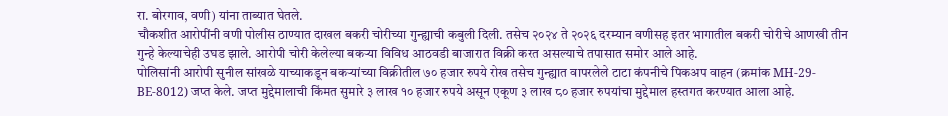रा. बोरगाव, वणी) यांना ताब्यात घेतले.
चौकशीत आरोपींनी वणी पोलीस ठाण्यात दाखल बकरी चोरीच्या गुन्ह्याची कबुली दिली. तसेच २०२४ ते २०२६ दरम्यान वणीसह इतर भागातील बकरी चोरीचे आणखी तीन गुन्हे केल्याचेही उघड झाले. आरोपी चोरी केलेल्या बकऱ्या विविध आठवडी बाजारात विक्री करत असल्याचे तपासात समोर आले आहे.
पोलिसांनी आरोपी सुनील सांखळे याच्याकडून बकऱ्यांच्या विक्रीतील ७० हजार रुपये रोख तसेच गुन्ह्यात वापरलेले टाटा कंपनीचे पिकअप वाहन (क्रमांक MH-29-BE-8012) जप्त केले. जप्त मुद्देमालाची किंमत सुमारे ३ लाख १० हजार रुपये असून एकूण ३ लाख ८० हजार रुपयांचा मुद्देमाल हस्तगत करण्यात आला आहे.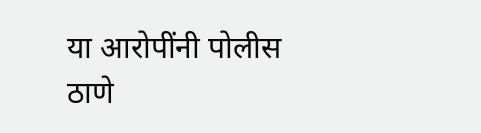या आरोपींनी पोलीस ठाणे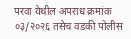परवा येथील अपराध क्रमांक ०३/२०२६ तसेच वडकी पोलीस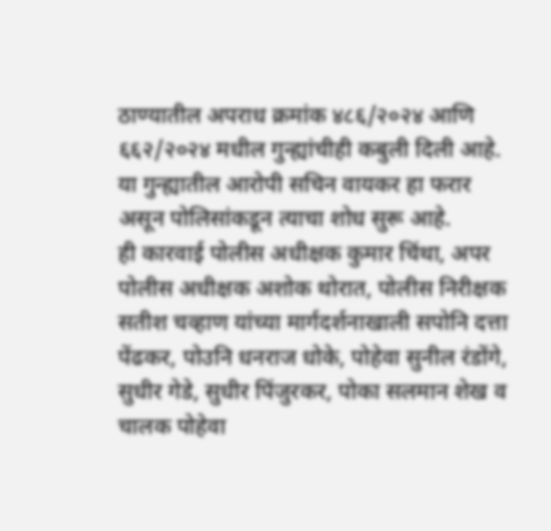ठाण्यातील अपराध क्रमांक ४८६/२०२४ आणि ६६२/२०२४ मधील गुन्ह्यांचीही कबुली दिली आहे. या गुन्ह्यातील आरोपी सचिन वायकर हा फरार असून पोलिसांकडून त्याचा शोध सुरू आहे.
ही कारवाई पोलीस अधीक्षक कुमार चिंथा, अपर पोलीस अधीक्षक अशोक थोरात, पोलीस निरीक्षक सतीश चव्हाण यांच्या मार्गदर्शनाखाली सपोनि दत्ता पेंढकर, पोउनि धनराज धोके, पोहेवा सुनील रंडोंगे, सुधीर गेडे, सुधीर पिंजुरकर, पोका सलमान शेख व चालक पोहेवा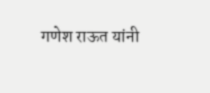गणेश राऊत यांनी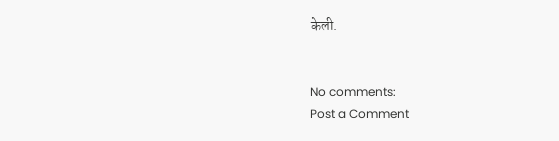केली.


No comments:
Post a Comment